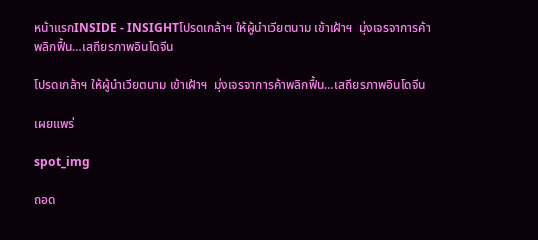หน้าแรกINSIDE - INSIGHTโปรดเกล้าฯ ให้ผู้นำเวียตนาม เข้าเฝ้าฯ  มุ่งเจรจาการค้าพลิกฟื้น…เสถียรภาพอินโดจีน

โปรดเกล้าฯ ให้ผู้นำเวียตนาม เข้าเฝ้าฯ  มุ่งเจรจาการค้าพลิกฟื้น…เสถียรภาพอินโดจีน

เผยแพร่

spot_img

ถอด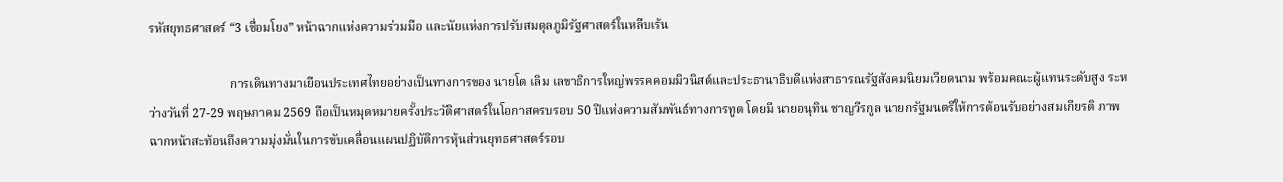รหัสยุทธศาสตร์ “3 เชื่อมโยง” หน้าฉากแห่งความร่วมมือ และนัยแห่งการปรับสมดุลภูมิรัฐศาสตร์ในหลืบเร้น

                          การเดินทางมาเยือนประเทศไทยอย่างเป็นทางการของ นายโต เลิม เลขาธิการใหญ่พรรคคอมมิวนิสต์และประธานาธิบดีแห่งสาธารณรัฐสังคมนิยมเวียดนาม พร้อมคณะผู้แทนระดับสูง ระหว่างวันที่ 27-29 พฤษภาคม 2569 ถือเป็นหมุดหมายครั้งประวัติศาสตร์ในโอกาสครบรอบ 50 ปีแห่งความสัมพันธ์ทางการทูต โดยมี นายอนุทิน ชาญวีรกูล นายกรัฐมนตรีให้การต้อนรับอย่างสมเกียรติ ภาพฉากหน้าสะท้อนถึงความมุ่งมั่นในการขับเคลื่อนแผนปฏิบัติการหุ้นส่วนยุทธศาสตร์รอบ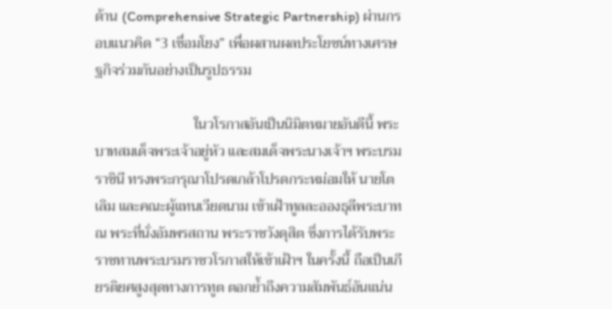ด้าน (Comprehensive Strategic Partnership) ผ่านกรอบแนวคิด “3 เชื่อมโยง” เพื่อผสานผลประโยชน์ทางเศรษฐกิจร่วมกันอย่างเป็นรูปธรรม

                           ในวโรกาสอันเป็นนิมิตหมายอันดีนี้ พระบาทสมเด็จพระเจ้าอยู่หัว และสมเด็จพระนางเจ้าฯ พระบรมราชินี ทรงพระกรุณาโปรดเกล้าโปรดกระหม่อมให้ นายโต เลิม และคณะผู้แทนเวียดนาม เข้าเฝ้าทูลละอองธุลีพระบาท ณ พระที่นั่งอัมพรสถาน พระราชวังดุสิต ซึ่งการได้รับพระราชทานพระบรมราชวโรกาสให้เข้าเฝ้าฯ ในครั้งนี้ ถือเป็นเกียรติยศสูงสุดทางการทูต ตอกย้ำถึงความสัมพันธ์อันแน่น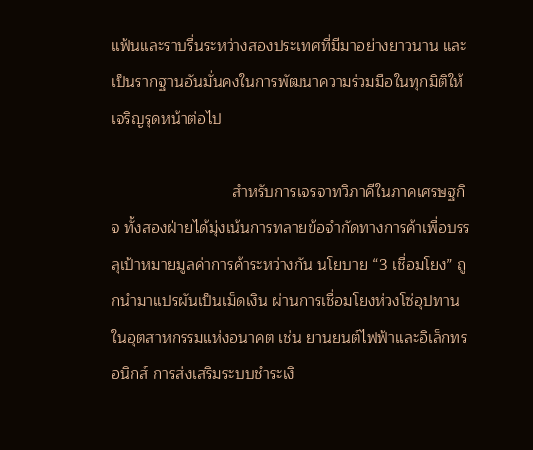แฟ้นและราบรื่นระหว่างสองประเทศที่มีมาอย่างยาวนาน และเป็นรากฐานอันมั่นคงในการพัฒนาความร่วมมือในทุกมิติให้เจริญรุดหน้าต่อไป

                            สำหรับการเจรจาทวิภาคีในภาคเศรษฐกิจ ทั้งสองฝ่ายได้มุ่งเน้นการทลายข้อจำกัดทางการค้าเพื่อบรรลุเป้าหมายมูลค่าการค้าระหว่างกัน นโยบาย “3 เชื่อมโยง” ถูกนำมาแปรผันเป็นเม็ดเงิน ผ่านการเชื่อมโยงห่วงโซ่อุปทานในอุตสาหกรรมแห่งอนาคต เช่น ยานยนต์ไฟฟ้าและอิเล็กทรอนิกส์ การส่งเสริมระบบชำระเงิ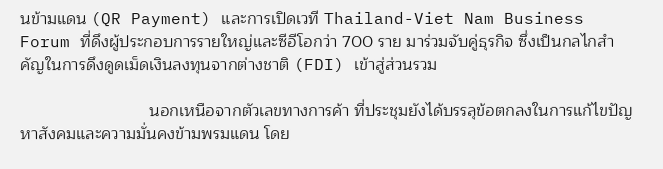นข้ามแดน (QR Payment) และการเปิดเวที Thailand-Viet Nam Business Forum ที่ดึงผู้ประกอบการรายใหญ่และซีอีโอกว่า 700 ราย มาร่วมจับคู่ธุรกิจ ซึ่งเป็นกลไกสำคัญในการดึงดูดเม็ดเงินลงทุนจากต่างชาติ (FDI) เข้าสู่ส่วนรวม

                            นอกเหนือจากตัวเลขทางการค้า ที่ประชุมยังได้บรรลุข้อตกลงในการแก้ไขปัญหาสังคมและความมั่นคงข้ามพรมแดน โดย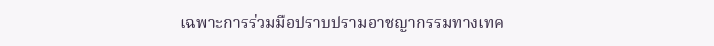เฉพาะการร่วมมือปราบปรามอาชญากรรมทางเทค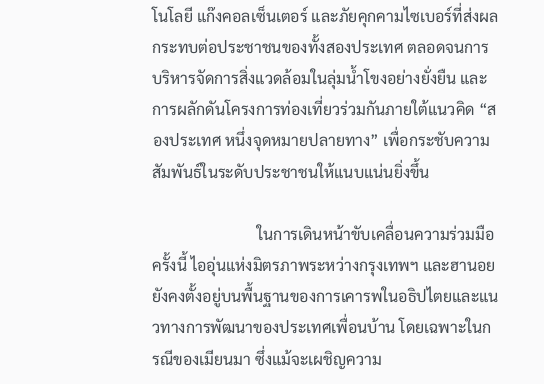โนโลยี แก๊งคอลเซ็นเตอร์ และภัยคุกคามไซเบอร์ที่ส่งผลกระทบต่อประชาชนของทั้งสองประเทศ ตลอดจนการบริหารจัดการสิ่งแวดล้อมในลุ่มน้ำโขงอย่างยั่งยืน และการผลักดันโครงการท่องเที่ยวร่วมกันภายใต้แนวคิด “สองประเทศ หนึ่งจุดหมายปลายทาง” เพื่อกระชับความสัมพันธ์ในระดับประชาชนให้แนบแน่นยิ่งขึ้น

                           ในการเดินหน้าขับเคลื่อนความร่วมมือครั้งนี้ ไออุ่นแห่งมิตรภาพระหว่างกรุงเทพฯ และฮานอย ยังคงตั้งอยู่บนพื้นฐานของการเคารพในอธิปไตยและแนวทางการพัฒนาของประเทศเพื่อนบ้าน โดยเฉพาะในกรณีของเมียนมา ซึ่งแม้จะเผชิญความ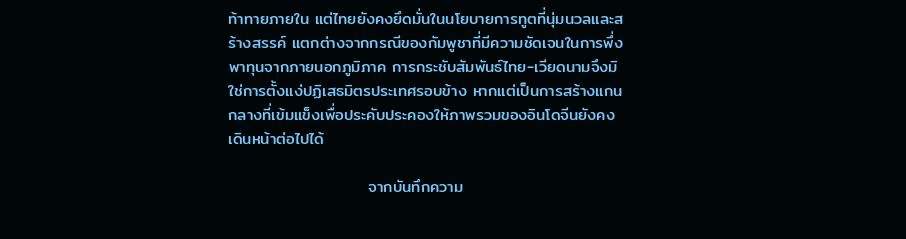ท้าทายภายใน แต่ไทยยังคงยึดมั่นในนโยบายการทูตที่นุ่มนวลและสร้างสรรค์ แตกต่างจากกรณีของกัมพูชาที่มีความชัดเจนในการพึ่งพาทุนจากภายนอกภูมิภาค การกระชับสัมพันธ์ไทย-เวียดนามจึงมิใช่การตั้งแง่ปฏิเสธมิตรประเทศรอบข้าง หากแต่เป็นการสร้างแกนกลางที่เข้มแข็งเพื่อประคับประคองให้ภาพรวมของอินโดจีนยังคงเดินหน้าต่อไปได้

                        จากบันทึกความ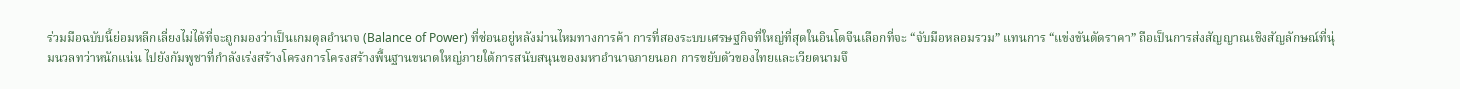ร่วมมือฉบับนี้ย่อมหลีกเลี่ยงไม่ได้ที่จะถูกมองว่าเป็นเกมดุลอำนาจ (Balance of Power) ที่ซ่อนอยู่หลังม่านไหมทางการค้า การที่สองระบบเศรษฐกิจที่ใหญ่ที่สุดในอินโดจีนเลือกที่จะ “จับมือหลอมรวม” แทนการ “แข่งขันตัดราคา” ถือเป็นการส่งสัญญาณเชิงสัญลักษณ์ที่นุ่มนวลทว่าหนักแน่น ไปยังกัมพูชาที่กำลังเร่งสร้างโครงการโครงสร้างพื้นฐานขนาดใหญ่ภายใต้การสนับสนุนของมหาอำนาจภายนอก การขยับตัวของไทยและเวียดนามจึ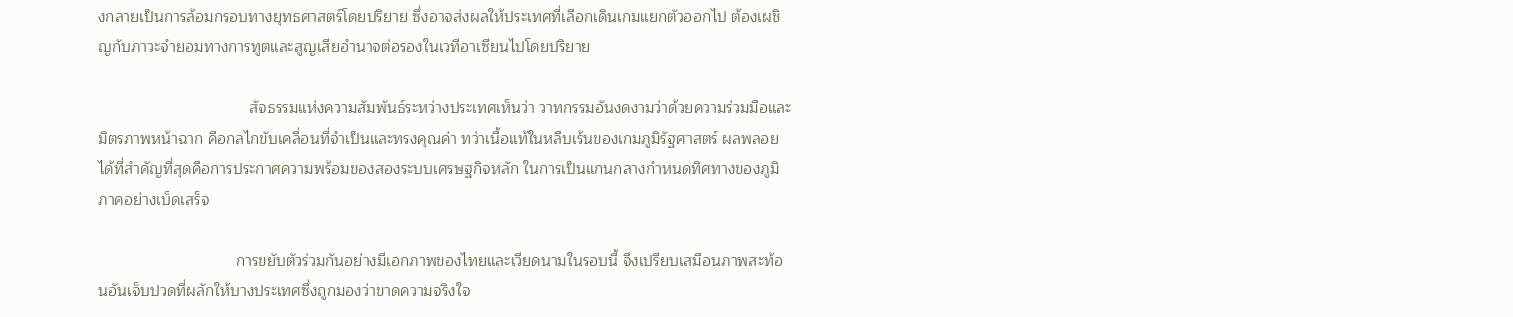งกลายเป็นการล้อมกรอบทางยุทธศาสตร์โดยปริยาย ซึ่งอาจส่งผลให้ประเทศที่เลือกเดินเกมแยกตัวออกไป ต้องเผชิญกับภาวะจำยอมทางการทูตและสูญเสียอำนาจต่อรองในเวทีอาเซียนไปโดยปริยาย

                                   สัจธรรมแห่งความสัมพันธ์ระหว่างประเทศเห็นว่า วาทกรรมอันงดงามว่าด้วยความร่วมมือและมิตรภาพหน้าฉาก คือกลไกขับเคลื่อนที่จำเป็นและทรงคุณค่า ทว่าเนื้อแท้ในหลืบเร้นของเกมภูมิรัฐศาสตร์ ผลพลอยได้ที่สำคัญที่สุดคือการประกาศความพร้อมของสองระบบเศรษฐกิจหลัก ในการเป็นแกนกลางกำหนดทิศทางของภูมิภาคอย่างเบ็ดเสร็จ

                                การขยับตัวร่วมกันอย่างมีเอกภาพของไทยและเวียดนามในรอบนี้ จึงเปรียบเสมือนภาพสะท้อนอันเจ็บปวดที่ผลักให้บางประเทศซึ่งถูกมองว่าขาดความจริงใจ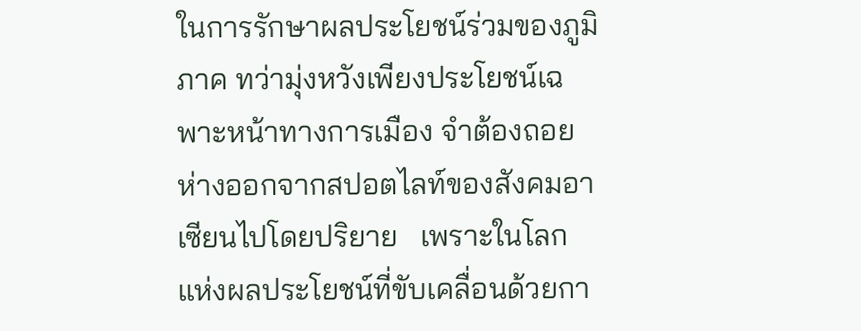ในการรักษาผลประโยชน์ร่วมของภูมิภาค ทว่ามุ่งหวังเพียงประโยชน์เฉพาะหน้าทางการเมือง จำต้องถอยห่างออกจากสปอตไลท์ของสังคมอาเซียนไปโดยปริยาย   เพราะในโลกแห่งผลประโยชน์ที่ขับเคลื่อนด้วยกา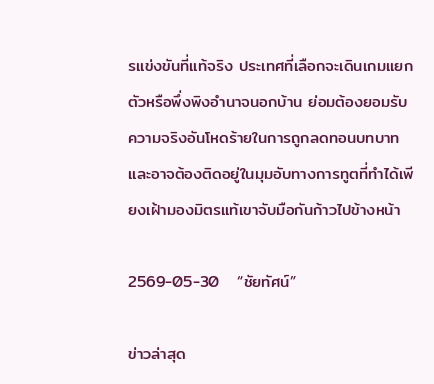รแข่งขันที่แท้จริง ประเทศที่เลือกจะเดินเกมแยกตัวหรือพึ่งพิงอำนาจนอกบ้าน ย่อมต้องยอมรับความจริงอันโหดร้ายในการถูกลดทอนบทบาท และอาจต้องติดอยู่ในมุมอับทางการทูตที่ทำได้เพียงเฝ้ามองมิตรแท้เขาจับมือกันก้าวไปข้างหน้า

2569-05-30   “ชัยทัศน์”

ข่าวล่าสุด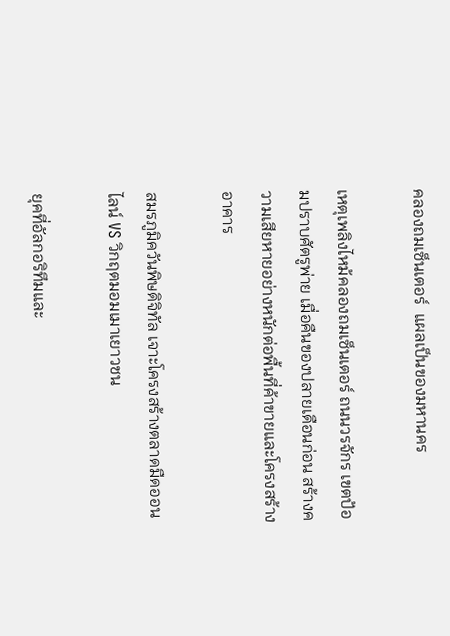คลองถมเซ็นเตอร์  แผลเป็นของมหานคร

เหตุเพลิงไหม้คลองถมเซ็นเตอร์ ถนนวรจักร เขตป้อมปราบศัตรูพ่าย เมื่อคืนของปลายเดือนก่อน สร้างความเสียหายอย่างหนักต่อพื้นที่ค้าขายและโครงสร้างอาคาร

สมรภูมิควันพิษดิจิทัล เจาะโครงสร้างตลาดมืดออนไลน์ VS วิกฤตมอมเมาเยาวชน

ยุคที่อัลกอริทึมและ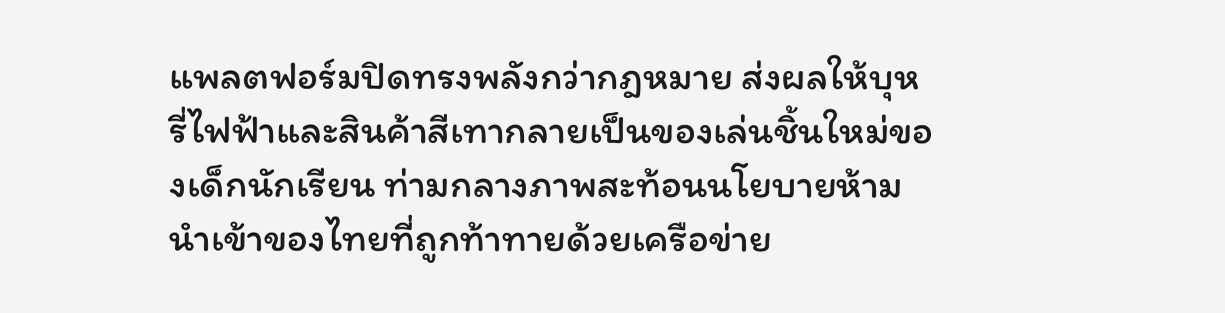แพลตฟอร์มปิดทรงพลังกว่ากฎหมาย ส่งผลให้บุหรี่ไฟฟ้าและสินค้าสีเทากลายเป็นของเล่นชิ้นใหม่ของเด็กนักเรียน ท่ามกลางภาพสะท้อนนโยบายห้ามนำเข้าของไทยที่ถูกท้าทายด้วยเครือข่าย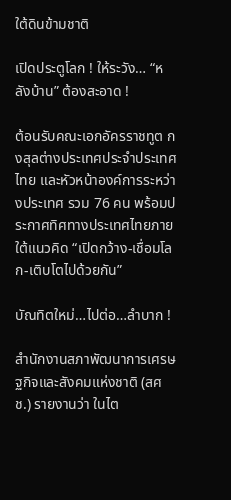ใต้ดินข้ามชาติ

เปิดประตูโลก ! ให้ระวัง… “หลังบ้าน” ต้องสะอาด !

ต้อนรับคณะเอกอัครราชทูต กงสุลต่างประเทศประจำประเทศไทย และหัวหน้าองค์การระหว่างประเทศ รวม 76 คน พร้อมประกาศทิศทางประเทศไทยภายใต้แนวคิด “เปิดกว้าง-เชื่อมโลก-เติบโตไปด้วยกัน”

บัณทิตใหม่…ไปต่อ…ลำบาก !

สำนักงานสภาพัฒนาการเศรษฐกิจและสังคมแห่งชาติ (สศช.) รายงานว่า ในไต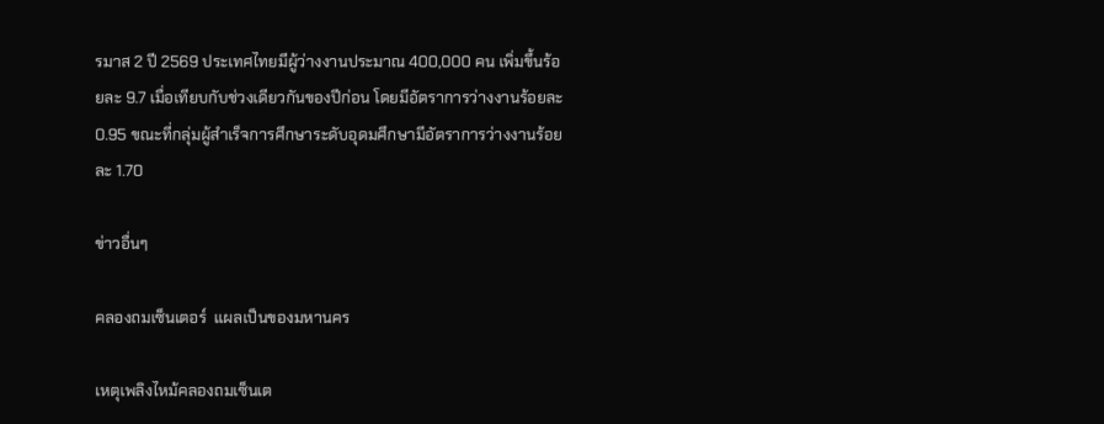รมาส 2 ปี 2569 ประเทศไทยมีผู้ว่างงานประมาณ 400,000 คน เพิ่มขึ้นร้อยละ 9.7 เมื่อเทียบกับช่วงเดียวกันของปีก่อน โดยมีอัตราการว่างงานร้อยละ 0.95 ขณะที่กลุ่มผู้สำเร็จการศึกษาระดับอุดมศึกษามีอัตราการว่างงานร้อยละ 1.70

ข่าวอื่นๆ

คลองถมเซ็นเตอร์  แผลเป็นของมหานคร

เหตุเพลิงไหม้คลองถมเซ็นเต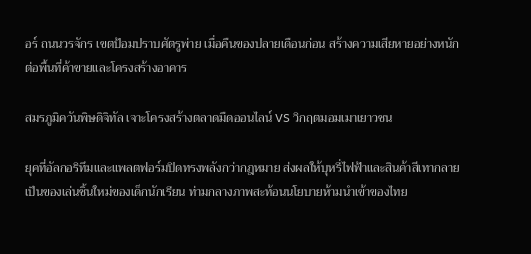อร์ ถนนวรจักร เขตป้อมปราบศัตรูพ่าย เมื่อคืนของปลายเดือนก่อน สร้างความเสียหายอย่างหนักต่อพื้นที่ค้าขายและโครงสร้างอาคาร

สมรภูมิควันพิษดิจิทัล เจาะโครงสร้างตลาดมืดออนไลน์ VS วิกฤตมอมเมาเยาวชน

ยุคที่อัลกอริทึมและแพลตฟอร์มปิดทรงพลังกว่ากฎหมาย ส่งผลให้บุหรี่ไฟฟ้าและสินค้าสีเทากลายเป็นของเล่นชิ้นใหม่ของเด็กนักเรียน ท่ามกลางภาพสะท้อนนโยบายห้ามนำเข้าของไทย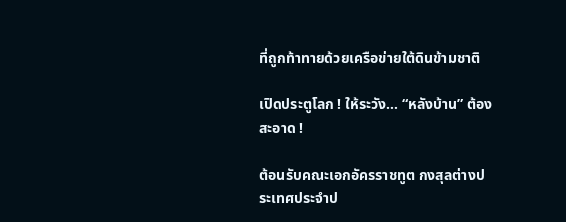ที่ถูกท้าทายด้วยเครือข่ายใต้ดินข้ามชาติ

เปิดประตูโลก ! ให้ระวัง… “หลังบ้าน” ต้องสะอาด !

ต้อนรับคณะเอกอัครราชทูต กงสุลต่างประเทศประจำป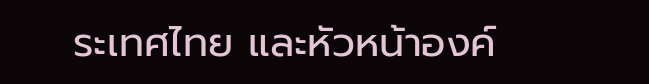ระเทศไทย และหัวหน้าองค์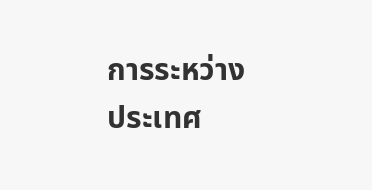การระหว่างประเทศ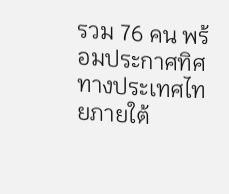รวม 76 คน พร้อมประกาศทิศทางประเทศไทยภายใต้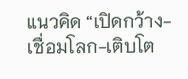แนวคิด “เปิดกว้าง-เชื่อมโลก-เติบโต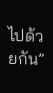ไปด้วยกัน”